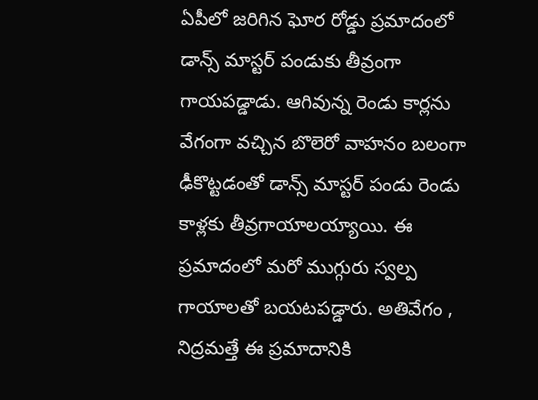ఏపీలో జరిగిన ఘోర రోడ్డు ప్రమాదంలో డాన్స్ మాస్టర్ పండుకు తీవ్రంగా గాయపడ్డాడు. ఆగివున్న రెండు కార్లను వేగంగా వచ్చిన బొలెరో వాహనం బలంగా ఢీకొట్టడంతో డాన్స్ మాస్టర్ పండు రెండు కాళ్లకు తీవ్రగాయాలయ్యాయి. ఈ ప్రమాదంలో మరో ముగ్గురు స్వల్ప గాయాలతో బయటపడ్డారు. అతివేగం , నిద్రమత్తే ఈ ప్రమాదానికి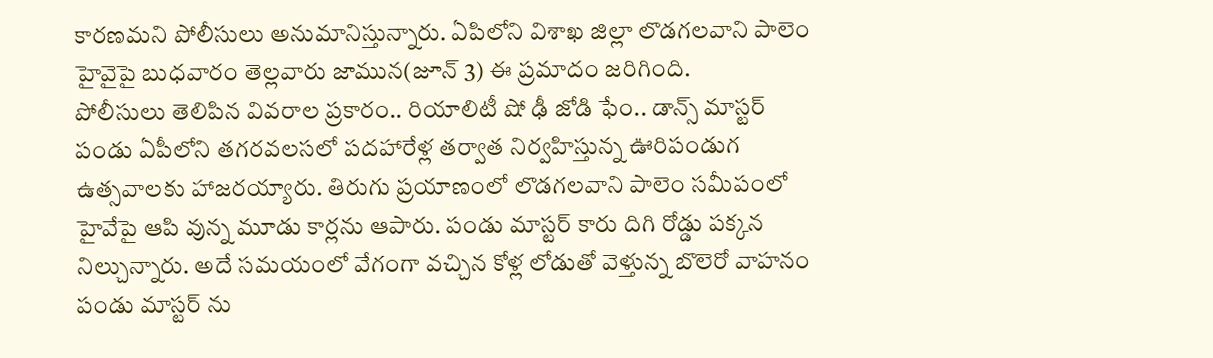కారణమని పోలీసులు అనుమానిస్తున్నారు. ఏపిలోని విశాఖ జిల్లా లొడగలవాని పాలెం హైవైపై బుధవారం తెల్లవారు జామున(జూన్ 3) ఈ ప్రమాదం జరిగింది.
పోలీసులు తెలిపిన వివరాల ప్రకారం.. రియాలిటీ షో ఢీ జోడి ఫేం.. డాన్స్ మాస్టర్ పండు ఏపీలోని తగరవలసలో పదహారేళ్ల తర్వాత నిర్వహిస్తున్న ఊరిపండుగ ఉత్సవాలకు హాజరయ్యారు. తిరుగు ప్రయాణంలో లొడగలవాని పాలెం సమీపంలో హైవేపై ఆపి వున్న మూడు కార్లను ఆపారు. పండు మాస్టర్ కారు దిగి రోడ్డు పక్కన నిల్చున్నారు. అదే సమయంలో వేగంగా వచ్చిన కోళ్ల లోడుతో వెళ్తున్న బొలెరో వాహనం పండు మాస్టర్ ను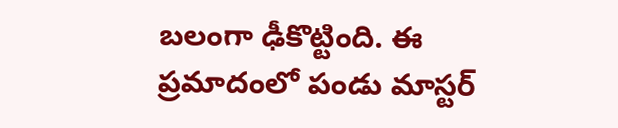బలంగా ఢీకొట్టింది. ఈ ప్రమాదంలో పండు మాస్టర్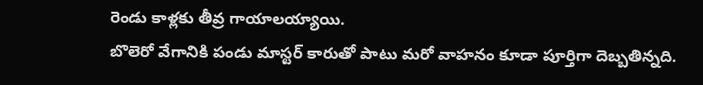రెండు కాళ్లకు తీవ్ర గాయాలయ్యాయి.
బొలెరో వేగానికి పండు మాస్టర్ కారుతో పాటు మరో వాహనం కూడా పూర్తిగా దెబ్బతిన్నది.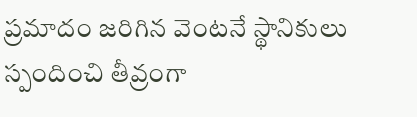ప్రమాదం జరిగిన వెంటనే స్థానికులు స్పందించి తీవ్రంగా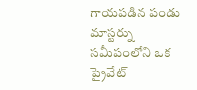గాయపడిన పండు మాస్టర్ను సమీపంలోని ఒక ప్రైవేట్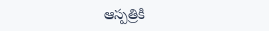ఆస్పత్రికి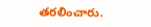తరలించారు.